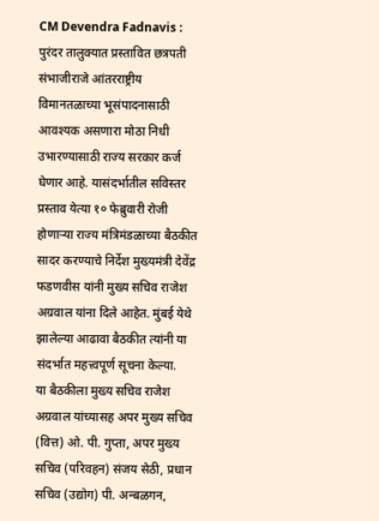CM Devendra Fadnavis : पुरंदर तालुक्यात प्रस्तावित छत्रपती संभाजीराजे आंतरराष्ट्रीय विमानतळाच्या भूसंपादनासाठी आवश्यक असणारा मोठा निधी उभारण्यासाठी राज्य सरकार कर्ज घेणार आहे. यासंदर्भातील सविस्तर प्रस्ताव येत्या १० फेब्रुवारी रोजी होणाऱ्या राज्य मंत्रिमंडळाच्या बैठकीत सादर करण्याचे निर्देश मुख्यमंत्री देवेंद्र फडणवीस यांनी मुख्य सचिव राजेश अग्रवाल यांना दिले आहेत. मुंबई येथे झालेल्या आढावा बैठकीत त्यांनी या संदर्भात महत्त्वपूर्ण सूचना केल्या.
या बैठकीला मुख्य सचिव राजेश अग्रवाल यांच्यासह अपर मुख्य सचिव (वित्त) ओ. पी. गुप्ता, अपर मुख्य सचिव (परिवहन) संजय सेठी, प्रधान सचिव (उद्योग) पी. अन्बळगन,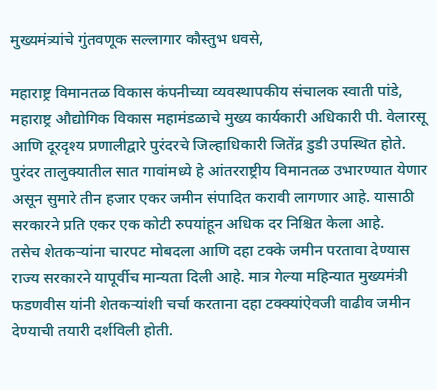मुख्यमंत्र्यांचे गुंतवणूक सल्लागार कौस्तुभ धवसे,

महाराष्ट्र विमानतळ विकास कंपनीच्या व्यवस्थापकीय संचालक स्वाती पांडे, महाराष्ट्र औद्योगिक विकास महामंडळाचे मुख्य कार्यकारी अधिकारी पी. वेलारसू आणि दूरदृश्य प्रणालीद्वारे पुरंदरचे जिल्हाधिकारी जितेंद्र डुडी उपस्थित होते.
पुरंदर तालुक्यातील सात गावांमध्ये हे आंतरराष्ट्रीय विमानतळ उभारण्यात येणार असून सुमारे तीन हजार एकर जमीन संपादित करावी लागणार आहे. यासाठी सरकारने प्रति एकर एक कोटी रुपयांहून अधिक दर निश्चित केला आहे.
तसेच शेतकऱ्यांना चारपट मोबदला आणि दहा टक्के जमीन परतावा देण्यास राज्य सरकारने यापूर्वीच मान्यता दिली आहे. मात्र गेल्या महिन्यात मुख्यमंत्री फडणवीस यांनी शेतकऱ्यांशी चर्चा करताना दहा टक्क्यांऐवजी वाढीव जमीन देण्याची तयारी दर्शविली होती.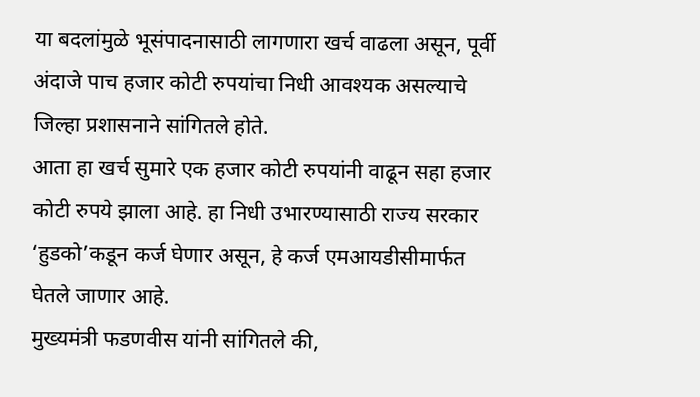या बदलांमुळे भूसंपादनासाठी लागणारा खर्च वाढला असून, पूर्वी अंदाजे पाच हजार कोटी रुपयांचा निधी आवश्यक असल्याचे जिल्हा प्रशासनाने सांगितले होते.
आता हा खर्च सुमारे एक हजार कोटी रुपयांनी वाढून सहा हजार कोटी रुपये झाला आहे. हा निधी उभारण्यासाठी राज्य सरकार ‘हुडको’कडून कर्ज घेणार असून, हे कर्ज एमआयडीसीमार्फत घेतले जाणार आहे.
मुख्यमंत्री फडणवीस यांनी सांगितले की,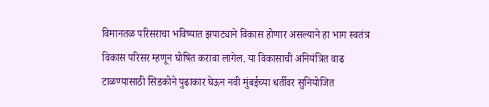विमानतळ परिसराचा भविष्यात झपाट्याने विकास होणार असल्याने हा भाग स्वतंत्र विकास परिसर म्हणून घोषित करावा लागेल. या विकासाची अनियंत्रित वाढ टाळण्यासाठी सिडकोने पुढाकार घेऊन नवी मुंबईच्या धर्तीवर सुनियोजित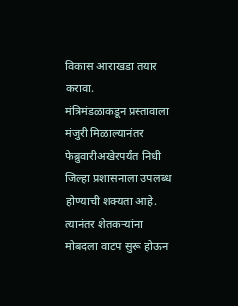विकास आराखडा तयार करावा.
मंत्रिमंडळाकडून प्रस्तावाला मंजुरी मिळाल्यानंतर फेब्रुवारीअखेरपर्यंत निधी जिल्हा प्रशासनाला उपलब्ध होण्याची शक्यता आहे. त्यानंतर शेतकऱ्यांना मोबदला वाटप सुरू होऊन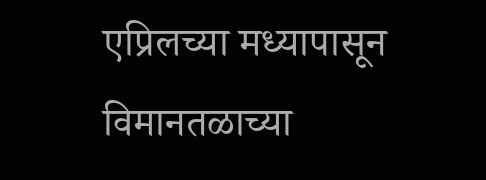एप्रिलच्या मध्यापासून विमानतळाच्या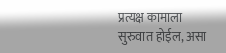प्रत्यक्ष कामाला सुरुवात होईल, असा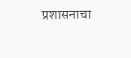प्रशासनाचा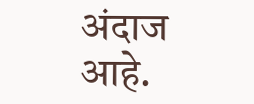अंदाज आहे.